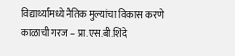विद्यार्थ्यांमध्ये नैतिक मुल्यांचा विकास करणे काळाची गरज – प्रा.एस.बी.शिंदे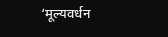‘मूल्यवर्धन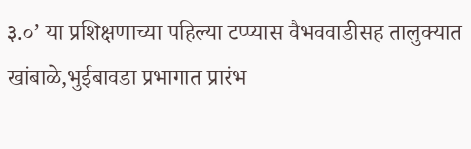३.०’ या प्रशिक्षणाच्या पहिल्या टप्प्यास वैभववाडीसह तालुक्यात खांबाळे,भुईबावडा प्रभागात प्रारंभ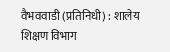वैभववाडी (प्रतिनिधी) : शालेय शिक्षण विभाग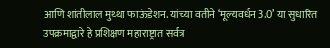आणि शांतीलाल मुथ्था फाऊंडेशन. यांच्या वतीने ‘मूल्यवर्धन 3.0’ या सुधारित उपक्रमाद्वारे हे प्रशिक्षण महाराष्ट्रात सर्वत्र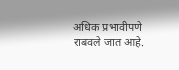अधिक प्रभावीपणे राबवले जात आहे.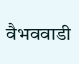वैभववाडी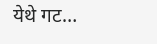येथे गट…